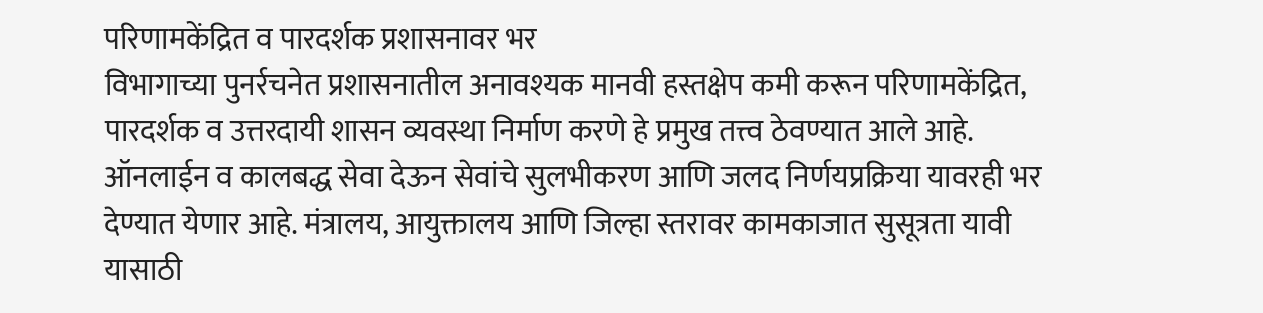परिणामकेंद्रित व पारदर्शक प्रशासनावर भर
विभागाच्या पुनर्रचनेत प्रशासनातील अनावश्यक मानवी हस्तक्षेप कमी करून परिणामकेंद्रित, पारदर्शक व उत्तरदायी शासन व्यवस्था निर्माण करणे हे प्रमुख तत्त्व ठेवण्यात आले आहे. ऑनलाईन व कालबद्ध सेवा देऊन सेवांचे सुलभीकरण आणि जलद निर्णयप्रक्रिया यावरही भर देण्यात येणार आहे. मंत्रालय, आयुक्तालय आणि जिल्हा स्तरावर कामकाजात सुसूत्रता यावी यासाठी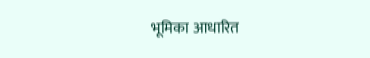भूमिका आधारित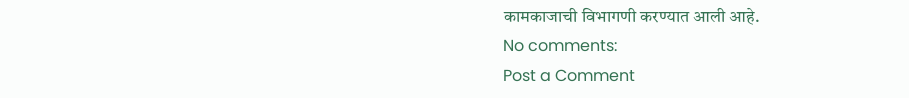कामकाजाची विभागणी करण्यात आली आहे.
No comments:
Post a Comment